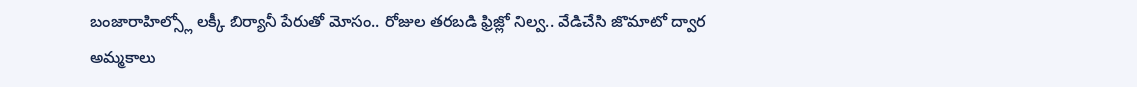బంజారాహిల్స్లో లక్కీ బిర్యానీ పేరుతో మోసం.. రోజుల తరబడి ఫ్రిజ్లో నిల్వ.. వేడిచేసి జొమాటో ద్వార అమ్మకాలు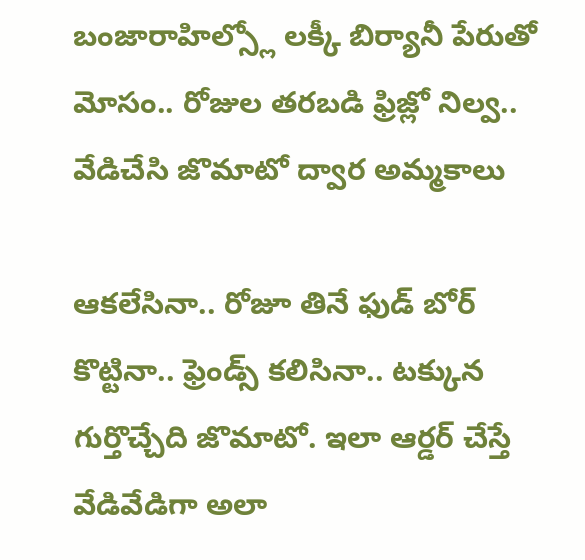బంజారాహిల్స్లో లక్కీ బిర్యానీ పేరుతో మోసం.. రోజుల తరబడి ఫ్రిజ్లో నిల్వ.. వేడిచేసి జొమాటో ద్వార అమ్మకాలు

ఆకలేసినా.. రోజూ తినే ఫుడ్ బోర్ కొట్టినా.. ఫ్రెండ్స్ కలిసినా.. టక్కున గుర్తొచ్చేది జొమాటో. ఇలా ఆర్డర్ చేస్తే వేడివేడిగా అలా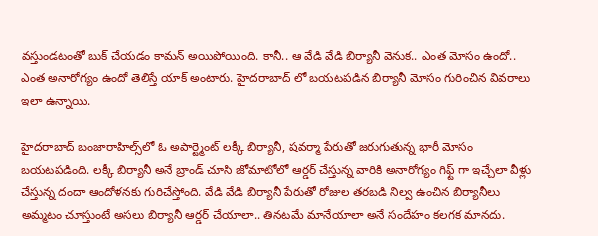వస్తుండటంతో బుక్ చేయడం కామన్ అయిపోయింది. కానీ.. ఆ వేడి వేడి బిర్యానీ వెనుక.. ఎంత మోసం ఉందో.. ఎంత అనారోగ్యం ఉందో తెలిస్తే యాక్ అంటారు. హైదరాబాద్ లో బయటపడిన బిర్యానీ మోసం గురించిన వివరాలు ఇలా ఉన్నాయి.

హైదరాబాద్ బంజారాహిల్స్‌లో ఓ అపార్ట్మెంట్ లక్కీ బిర్యానీ, షవర్మా పేరుతో జరుగుతున్న భారీ మోసం బయటపడింది. లక్కీ బిర్యానీ అనే బ్రాండ్ చూసి జోమాటోలో ఆర్డర్ చేస్తున్న వారికి అనారోగ్యం గిఫ్ట్ గా ఇచ్చేలా వీళ్లు చేస్తున్న దందా ఆందోళనకు గురిచేస్తోంది. వేడి వేడి బిర్యానీ పేరుతో రోజుల తరబడి నిల్వ ఉంచిన బిర్యానీలు అమ్మటం చూస్తుంటే అసలు బిర్యానీ ఆర్డర్ చేయాలా.. తినటమే మానేయాలా అనే సందేహం కలగక మానదు.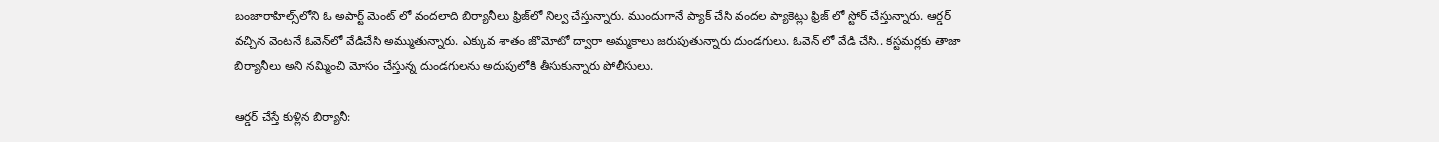బంజారాహిల్స్‌లోని ఓ అపార్ట్ మెంట్ లో వందలాది బిర్యానీలు ఫ్రిజ్‌లో నిల్వ చేస్తున్నారు. ముందుగానే ప్యాక్ చేసి వందల ప్యాకెట్లు ఫ్రిజ్ లో స్టోర్ చేస్తున్నారు. ఆర్డర్ వచ్చిన వెంటనే ఓవెన్‌లో వేడిచేసి అమ్ముతున్నారు. ఎక్కువ శాతం జొమోటో ద్వారా అమ్మకాలు జరుపుతున్నారు దుండగులు. ఓవెన్ లో వేడి చేసి.. కస్టమర్లకు తాజా బిర్యానీలు అని నమ్మించి మోసం చేస్తున్న దుండగులను అదుపులోకి తీసుకున్నారు పోలీసులు.

ఆర్డర్ చేస్తే కుళ్లిన బిర్యానీ: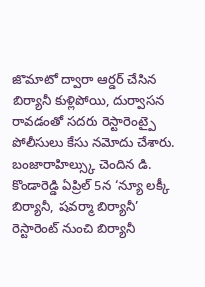జొమాటో ద్వారా ఆర్డర్ చేసిన బిర్యానీ కుళ్లిపోయి, దుర్వాసన రావడంతో సదరు రెస్టారెంట్పై పోలీసులు కేసు నమోదు చేశారు. బంజారాహిల్స్కు చెందిన డి. కొండారెడ్డి ఏప్రిల్ 5న ‘న్యూ లక్కీ బిర్యానీ, షవర్మా బిర్యానీ’ రెస్టారెంట్ నుంచి బిర్యానీ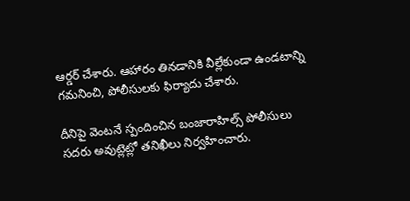ఆర్డర్ చేశారు. ఆహారం తినడానికి వీల్లేకుండా ఉండటాన్ని గమనించి, పోలీసులకు ఫిర్యాదు చేశారు.

దీనిపై వెంటనే స్పందించిన బంజారాహిల్స్ పోలీసులు సదరు అవుట్లెట్లో తనిఖీలు నిర్వహించారు.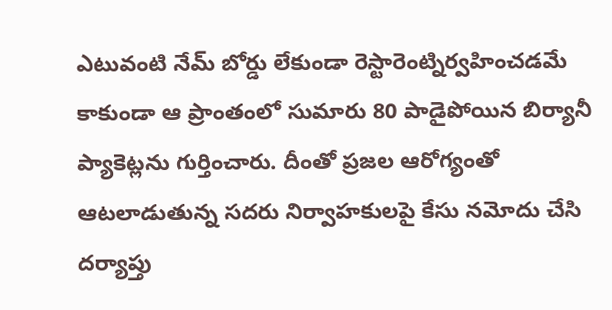ఎటువంటి నేమ్ బోర్డు లేకుండా రెస్టారెంట్నిర్వహించడమే కాకుండా ఆ ప్రాంతంలో సుమారు 80 పాడైపోయిన బిర్యానీ ప్యాకెట్లను గుర్తించారు. దీంతో ప్రజల ఆరోగ్యంతో ఆటలాడుతున్న సదరు నిర్వాహకులపై కేసు నమోదు చేసి దర్యాప్తు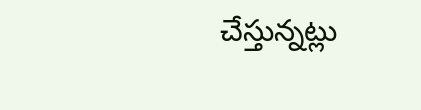చేస్తున్నట్లు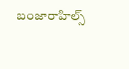బంజారాహిల్స్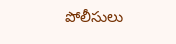పోలీసులు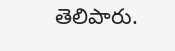తెలిపారు.